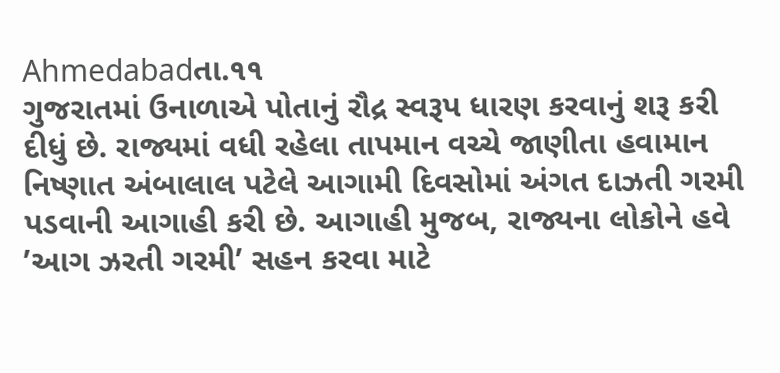Ahmedabadતા.૧૧
ગુજરાતમાં ઉનાળાએ પોતાનું રૌદ્ર સ્વરૂપ ધારણ કરવાનું શરૂ કરી દીધું છે. રાજ્યમાં વધી રહેલા તાપમાન વચ્ચે જાણીતા હવામાન નિષ્ણાત અંબાલાલ પટેલે આગામી દિવસોમાં અંગત દાઝતી ગરમી પડવાની આગાહી કરી છે. આગાહી મુજબ, રાજ્યના લોકોને હવે ’આગ ઝરતી ગરમી’ સહન કરવા માટે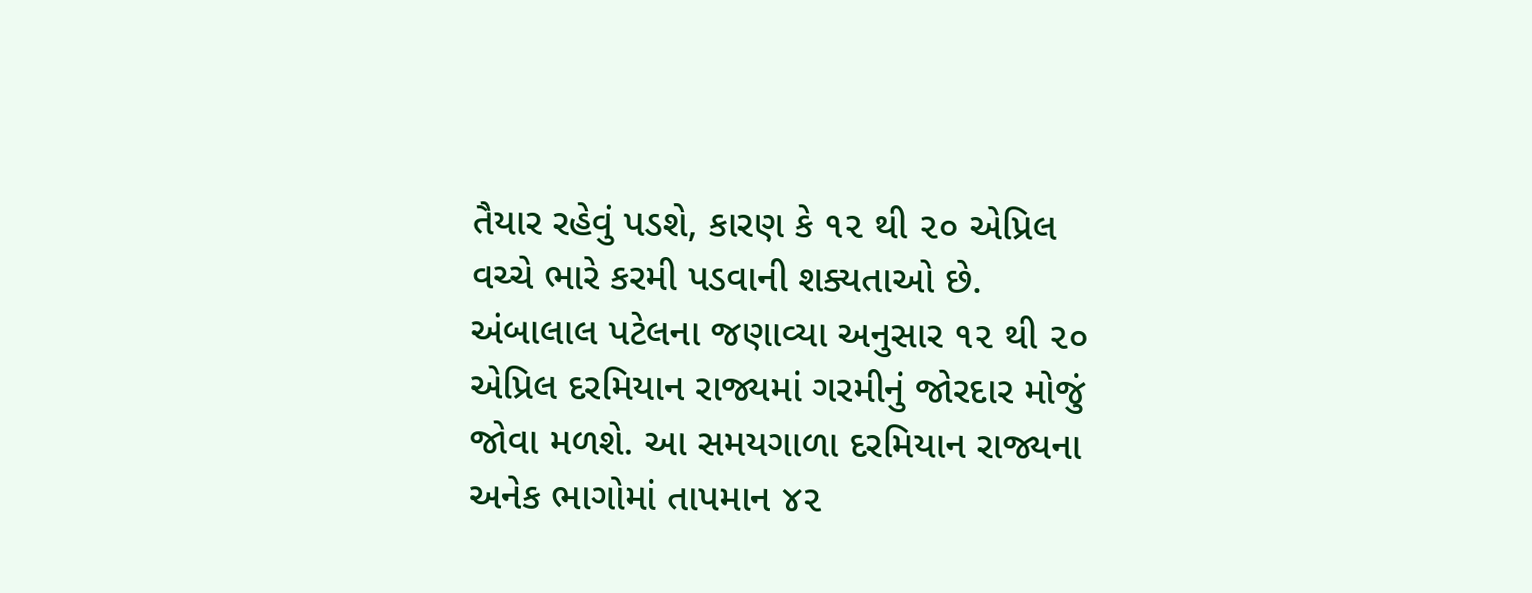તૈયાર રહેવું પડશે, કારણ કે ૧૨ થી ૨૦ એપ્રિલ વચ્ચે ભારે કરમી પડવાની શક્યતાઓ છે.
અંબાલાલ પટેલના જણાવ્યા અનુસાર ૧૨ થી ૨૦ એપ્રિલ દરમિયાન રાજ્યમાં ગરમીનું જોરદાર મોજું જોવા મળશે. આ સમયગાળા દરમિયાન રાજ્યના અનેક ભાગોમાં તાપમાન ૪૨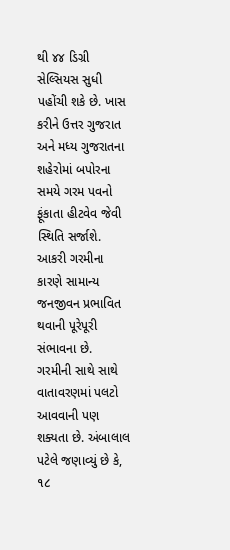થી ૪૪ ડિગ્રી સેલ્સિયસ સુધી પહોંચી શકે છે. ખાસ કરીને ઉત્તર ગુજરાત અને મધ્ય ગુજરાતના શહેરોમાં બપોરના સમયે ગરમ પવનો ફૂંકાતા હીટવેવ જેવી સ્થિતિ સર્જાશે. આકરી ગરમીના કારણે સામાન્ય જનજીવન પ્રભાવિત થવાની પૂરેપૂરી સંભાવના છે.
ગરમીની સાથે સાથે વાતાવરણમાં પલટો આવવાની પણ શક્યતા છે. અંબાલાલ પટેલે જણાવ્યું છે કે, ૧૮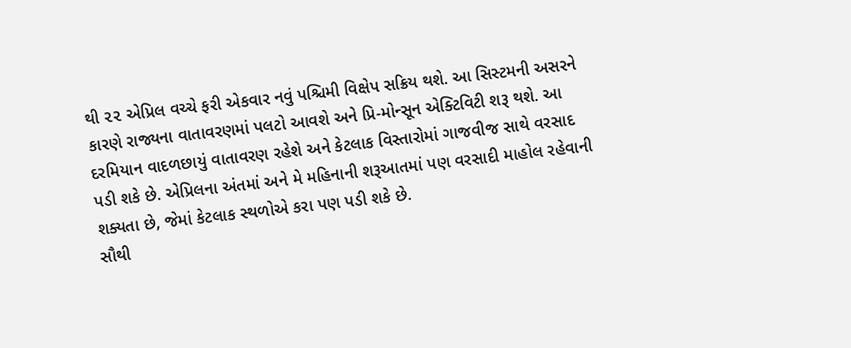થી ૨૨ એપ્રિલ વચ્ચે ફરી એકવાર નવું પશ્ચિમી વિક્ષેપ સક્રિય થશે. આ સિસ્ટમની અસરને કારણે રાજ્યના વાતાવરણમાં પલટો આવશે અને પ્રિ-મોન્સૂન એક્ટિવિટી શરૂ થશે. આ દરમિયાન વાદળછાયું વાતાવરણ રહેશે અને કેટલાક વિસ્તારોમાં ગાજવીજ સાથે વરસાદ પડી શકે છે. એપ્રિલના અંતમાં અને મે મહિનાની શરૂઆતમાં પણ વરસાદી માહોલ રહેવાની શક્યતા છે, જેમાં કેટલાક સ્થળોએ કરા પણ પડી શકે છે.
સૌથી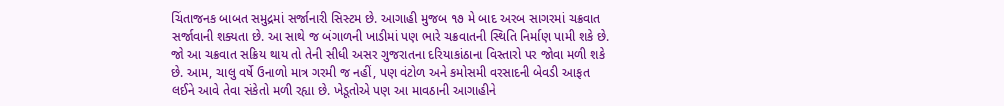ચિંતાજનક બાબત સમુદ્રમાં સર્જાનારી સિસ્ટમ છે. આગાહી મુજબ ૧૭ મે બાદ અરબ સાગરમાં ચક્રવાત સર્જાવાની શક્યતા છે. આ સાથે જ બંગાળની ખાડીમાં પણ ભારે ચક્રવાતની સ્થિતિ નિર્માણ પામી શકે છે. જો આ ચક્રવાત સક્રિય થાય તો તેની સીધી અસર ગુજરાતના દરિયાકાંઠાના વિસ્તારો પર જોવા મળી શકે છે. આમ, ચાલુ વર્ષે ઉનાળો માત્ર ગરમી જ નહીં, પણ વંટોળ અને કમોસમી વરસાદની બેવડી આફત લઈને આવે તેવા સંકેતો મળી રહ્યા છે. ખેડૂતોએ પણ આ માવઠાની આગાહીને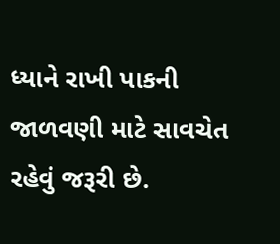ધ્યાને રાખી પાકની જાળવણી માટે સાવચેત રહેવું જરૂરી છે.